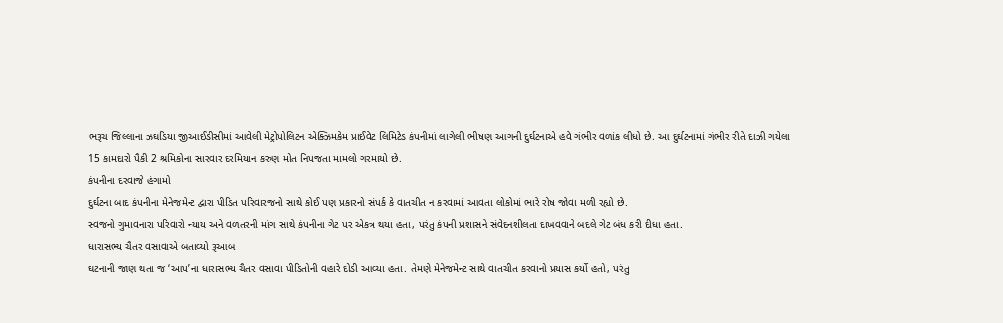ભરૂચ જિલ્લાના ઝઘડિયા જીઆઈડીસીમાં આવેલી મેટ્રોપોલિટન એક્ઝિમકેમ પ્રાઈવેટ લિમિટેડ કંપનીમાં લાગેલી ભીષણ આગની દુર્ઘટનાએ હવે ગંભીર વળાંક લીધો છે. આ દુર્ઘટનામાં ગંભીર રીતે દાઝી ગયેલા 15 કામદારો પૈકી 2 શ્રમિકોના સારવાર દરમિયાન કરુણ મોત નિપજતા મામલો ગરમાયો છે.
કંપનીના દરવાજે હંગામો
દુર્ઘટના બાદ કંપનીના મેનેજમેન્ટ દ્વારા પીડિત પરિવારજનો સાથે કોઈ પણ પ્રકારનો સંપર્ક કે વાતચીત ન કરવામાં આવતા લોકોમાં ભારે રોષ જોવા મળી રહ્યો છે.
સ્વજનો ગુમાવનારા પરિવારો ન્યાય અને વળતરની માંગ સાથે કંપનીના ગેટ પર એકત્ર થયા હતા, પરંતુ કંપની પ્રશાસને સંવેદનશીલતા દાખવવાને બદલે ગેટ બંધ કરી દીધા હતા.
ધારાસભ્ય ચૈતર વસાવાએ બતાવ્યો રૂઆબ
ઘટનાની જાણ થતા જ ‘આપ’ના ધારાસભ્ય ચૈતર વસાવા પીડિતોની વહારે દોડી આવ્યા હતા. તેમણે મેનેજમેન્ટ સાથે વાતચીત કરવાનો પ્રયાસ કર્યો હતો, પરંતુ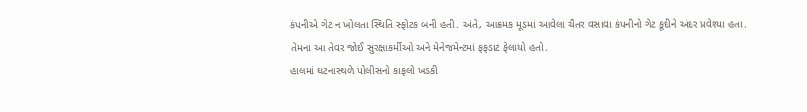કંપનીએ ગેટ ન ખોલતા સ્થિતિ સ્ફોટક બની હતી. અંતે, આક્રમક મૂડમાં આવેલા ચૈતર વસાવા કંપનીનો ગેટ કૂદીને અંદર પ્રવેશ્યા હતા. તેમના આ તેવર જોઈ સુરક્ષાકર્મીઓ અને મેનેજમેન્ટમાં ફફડાટ ફેલાયો હતો.
હાલમાં ઘટનાસ્થળે પોલીસનો કાફલો ખડકી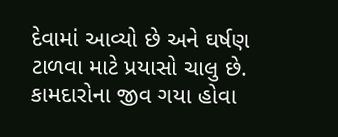દેવામાં આવ્યો છે અને ઘર્ષણ ટાળવા માટે પ્રયાસો ચાલુ છે. કામદારોના જીવ ગયા હોવા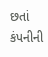છતાં કંપનીની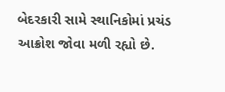બેદરકારી સામે સ્થાનિકોમાં પ્રચંડ આક્રોશ જોવા મળી રહ્યો છે.